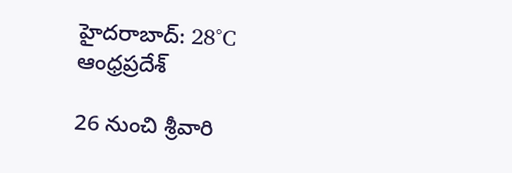హైదరాబాద్: 28°C
ఆంధ్రప్రదేశ్

26 నుంచి శ్రీవారి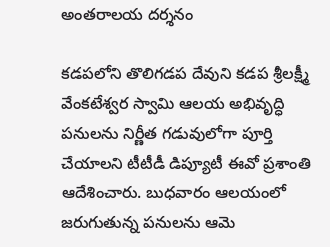అంతరాలయ దర్శనం

కడపలోని తొలిగడప దేవుని కడప శ్రీలక్ష్మీ వేంకటేశ్వర స్వామి ఆలయ అభివృద్ధి పనులను నిర్ణీత గడువులోగా పూర్తి చేయాలని టీటీడీ డిప్యూటీ ఈవో ప్రశాంతి ఆదేశించారు. బుధవారం ఆలయంలో జరుగుతున్న పనులను ఆమె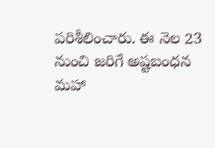పరిశీలించారు. ఈ నెల 23 నుంచి జరిగే అష్టబంధన మహా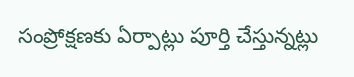సంప్రోక్షణకు ఏర్పాట్లు పూర్తి చేస్తున్నట్లు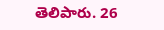తెలిపారు. 26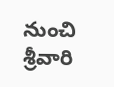నుంచి శ్రీవారి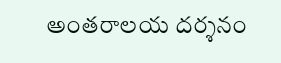అంతరాలయ దర్శనం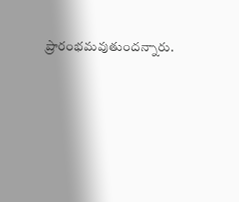ప్రారంభమవుతుందన్నారు.